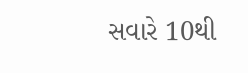સવારે 10થી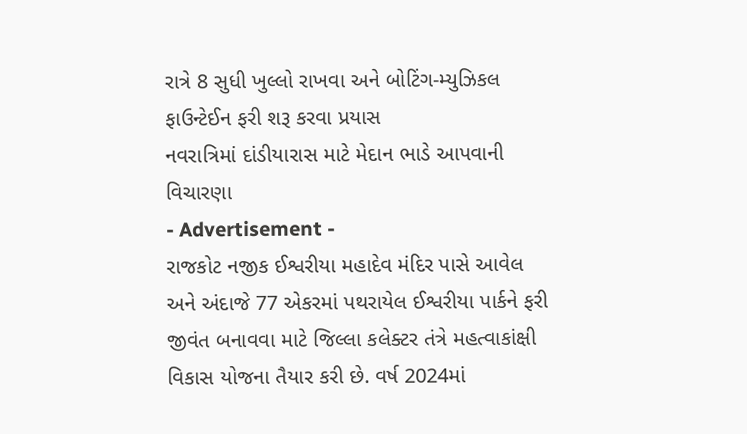રાત્રે 8 સુધી ખુલ્લો રાખવા અને બોટિંગ-મ્યુઝિકલ ફાઉન્ટેઈન ફરી શરૂ કરવા પ્રયાસ
નવરાત્રિમાં દાંડીયારાસ માટે મેદાન ભાડે આપવાની વિચારણા
- Advertisement -
રાજકોટ નજીક ઈશ્વરીયા મહાદેવ મંદિર પાસે આવેલ અને અંદાજે 77 એકરમાં પથરાયેલ ઈશ્વરીયા પાર્કને ફરી જીવંત બનાવવા માટે જિલ્લા કલેક્ટર તંત્રે મહત્વાકાંક્ષી વિકાસ યોજના તૈયાર કરી છે. વર્ષ 2024માં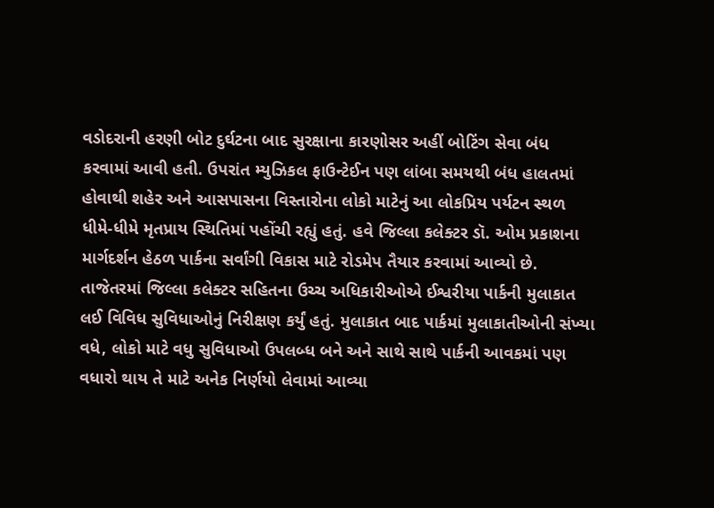વડોદરાની હરણી બોટ દુર્ઘટના બાદ સુરક્ષાના કારણોસર અહીં બોટિંગ સેવા બંધ કરવામાં આવી હતી. ઉપરાંત મ્યુઝિકલ ફાઉન્ટેઈન પણ લાંબા સમયથી બંધ હાલતમાં હોવાથી શહેર અને આસપાસના વિસ્તારોના લોકો માટેનું આ લોકપ્રિય પર્યટન સ્થળ ધીમે-ધીમે મૃતપ્રાય સ્થિતિમાં પહોંચી રહ્યું હતું. હવે જિલ્લા કલેક્ટર ડૉ. ઓમ પ્રકાશના માર્ગદર્શન હેઠળ પાર્કના સર્વાંગી વિકાસ માટે રોડમેપ તૈયાર કરવામાં આવ્યો છે.
તાજેતરમાં જિલ્લા કલેક્ટર સહિતના ઉચ્ચ અધિકારીઓએ ઈશ્વરીયા પાર્કની મુલાકાત લઈ વિવિધ સુવિધાઓનું નિરીક્ષણ કર્યું હતું. મુલાકાત બાદ પાર્કમાં મુલાકાતીઓની સંખ્યા વધે, લોકો માટે વધુ સુવિધાઓ ઉપલબ્ધ બને અને સાથે સાથે પાર્કની આવકમાં પણ વધારો થાય તે માટે અનેક નિર્ણયો લેવામાં આવ્યા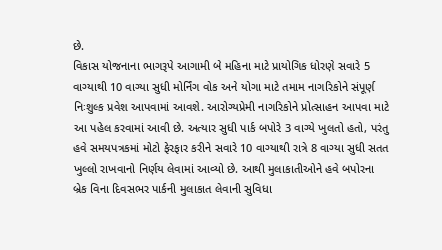છે.
વિકાસ યોજનાના ભાગરૂપે આગામી બે મહિના માટે પ્રાયોગિક ધોરણે સવારે 5 વાગ્યાથી 10 વાગ્યા સુધી મોર્નિંગ વોક અને યોગા માટે તમામ નાગરિકોને સંપૂર્ણ નિઃશુલ્ક પ્રવેશ આપવામાં આવશે. આરોગ્યપ્રેમી નાગરિકોને પ્રોત્સાહન આપવા માટે આ પહેલ કરવામાં આવી છે. અત્યાર સુધી પાર્ક બપોરે 3 વાગ્યે ખુલતો હતો, પરંતુ હવે સમયપત્રકમાં મોટો ફેરફાર કરીને સવારે 10 વાગ્યાથી રાત્રે 8 વાગ્યા સુધી સતત ખુલ્લો રાખવાનો નિર્ણય લેવામાં આવ્યો છે. આથી મુલાકાતીઓને હવે બપોરના બ્રેક વિના દિવસભર પાર્કની મુલાકાત લેવાની સુવિધા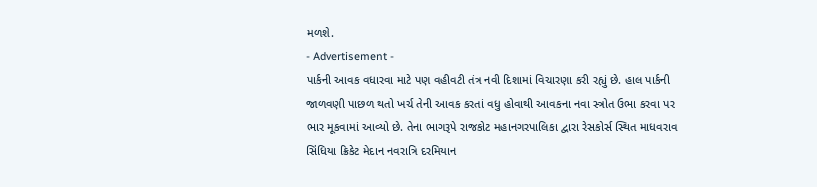મળશે.
- Advertisement -
પાર્કની આવક વધારવા માટે પણ વહીવટી તંત્ર નવી દિશામાં વિચારણા કરી રહ્યું છે. હાલ પાર્કની જાળવણી પાછળ થતો ખર્ચ તેની આવક કરતાં વધુ હોવાથી આવકના નવા સ્ત્રોત ઉભા કરવા પર ભાર મૂકવામાં આવ્યો છે. તેના ભાગરૂપે રાજકોટ મહાનગરપાલિકા દ્વારા રેસકોર્સ સ્થિત માધવરાવ સિંધિયા ક્રિકેટ મેદાન નવરાત્રિ દરમિયાન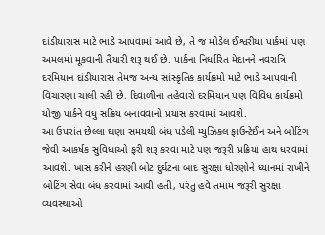દાંડીયારાસ માટે ભાડે આપવામાં આવે છે, તે જ મોડેલ ઈશ્વરીયા પાર્કમાં પણ અમલમાં મૂકવાની તૈયારી શરૂ થઈ છે. પાર્કના નિર્ધારિત મેદાનને નવરાત્રિ દરમિયાન દાંડીયારાસ તેમજ અન્ય સાંસ્કૃતિક કાર્યક્રમો માટે ભાડે આપવાની વિચારણા ચાલી રહી છે. દિવાળીના તહેવારો દરમિયાન પણ વિવિધ કાર્યક્રમો યોજી પાર્કને વધુ સક્રિય બનાવવાનો પ્રયાસ કરવામાં આવશે.
આ ઉપરાંત છેલ્લા ઘણા સમયથી બંધ પડેલી મ્યુઝિકલ ફાઉન્ટેઈન અને બોટિંગ જેવી આકર્ષક સુવિધાઓ ફરી શરૂ કરવા માટે પણ જરૂરી પ્રક્રિયા હાથ ધરવામાં આવશે. ખાસ કરીને હરણી બોટ દુર્ઘટના બાદ સુરક્ષા ધોરણોને ધ્યાનમાં રાખીને બોટિંગ સેવા બંધ કરવામાં આવી હતી, પરંતુ હવે તમામ જરૂરી સુરક્ષા વ્યવસ્થાઓ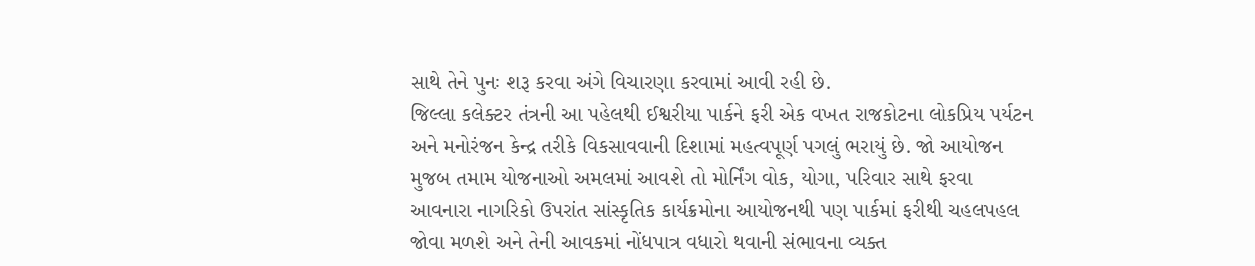સાથે તેને પુનઃ શરૂ કરવા અંગે વિચારણા કરવામાં આવી રહી છે.
જિલ્લા કલેક્ટર તંત્રની આ પહેલથી ઈશ્વરીયા પાર્કને ફરી એક વખત રાજકોટના લોકપ્રિય પર્યટન અને મનોરંજન કેન્દ્ર તરીકે વિકસાવવાની દિશામાં મહત્વપૂર્ણ પગલું ભરાયું છે. જો આયોજન મુજબ તમામ યોજનાઓ અમલમાં આવશે તો મોર્નિંગ વોક, યોગા, પરિવાર સાથે ફરવા આવનારા નાગરિકો ઉપરાંત સાંસ્કૃતિક કાર્યક્રમોના આયોજનથી પણ પાર્કમાં ફરીથી ચહલપહલ જોવા મળશે અને તેની આવકમાં નોંધપાત્ર વધારો થવાની સંભાવના વ્યક્ત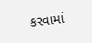કરવામાં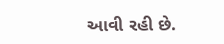આવી રહી છે.